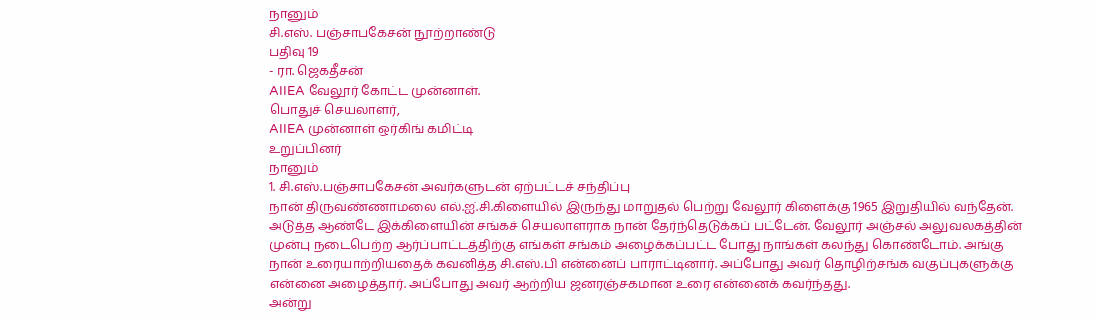நானும்
சி.எஸ். பஞ்சாபகேசன் நூற்றாண்டு
பதிவு 19
- ரா. ஜெகதீசன்
AIIEA வேலூர் கோட்ட முன்னாள்.
பொதுச் செயலாளர்,
AIIEA முன்னாள் ஒர்கிங் கமிட்டி
உறுப்பினர்
நானும்
1. சி.எஸ்.பஞ்சாபகேசன் அவர்களுடன் ஏற்பட்டச் சந்திப்பு
நான் திருவண்ணாமலை எல்.ஐ்.சி.கிளையில் இருந்து மாறுதல் பெற்று வேலூர் கிளைக்கு 1965 இறுதியில் வந்தேன். அடுத்த ஆண்டே இக்கிளையின் சங்கச் செயலாளராக நான் தேர்ந்தெடுக்கப் பட்டேன். வேலூர் அஞ்சல் அலுவலகத்தின் முன்பு நடைபெற்ற ஆர்ப்பாட்டத்திற்கு எங்கள் சங்கம் அழைக்கப்பட்ட போது நாங்கள் கலந்து கொண்டோம். அங்கு நான் உரையாற்றியதைக் கவனித்த சி.எஸ்.பி என்னைப் பாராட்டினார். அப்போது அவர் தொழிற்சங்க வகுப்புகளுக்கு என்னை அழைத்தார். அப்போது அவர் ஆற்றிய ஜனரஞ்சகமான உரை என்னைக் கவர்ந்தது.
அன்று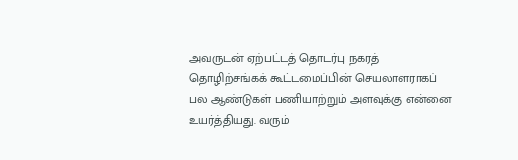அவருடன் ஏற்பட்டத் தொடர்பு நகரத் தொழிற்சங்கக் கூட்டமைப்பின் செயலாளராகப் பல ஆண்டுகள் பணியாற்றும் அளவுக்கு என்னை உயர்த்தியது. வரும்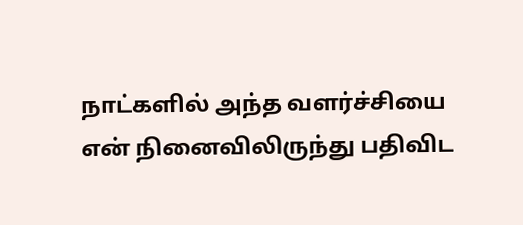நாட்களில் அந்த வளர்ச்சியை என் நினைவிலிருந்து பதிவிட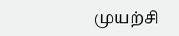முயற்சி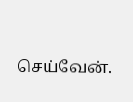செய்வேன்.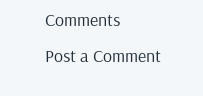Comments
Post a Comment